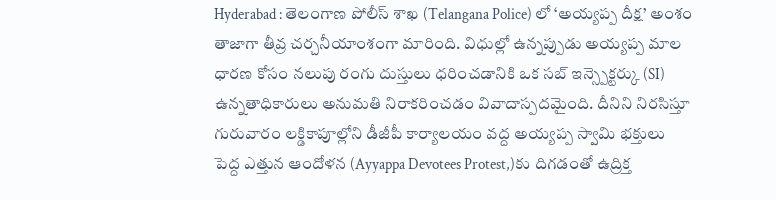Hyderabad : తెలంగాణ పోలీస్ శాఖ (Telangana Police) లో ‘అయ్యప్ప దీక్ష’ అంశం తాజాగా తీవ్ర చర్చనీయాంశంగా మారింది. విధుల్లో ఉన్నప్పుడు అయ్యప్ప మాల ధారణ కోసం నలుపు రంగు దుస్తులు ధరించడానికి ఒక సబ్ ఇన్స్పెక్టర్కు (SI) ఉన్నతాధికారులు అనుమతి నిరాకరించడం వివాదాస్పదమైంది. దీనిని నిరసిస్తూ గురువారం లక్డికాపూల్లోని డీజీపీ కార్యాలయం వద్ద అయ్యప్ప స్వామి భక్తులు పెద్ద ఎత్తున ఆందోళన (Ayyappa Devotees Protest,)కు దిగడంతో ఉద్రిక్త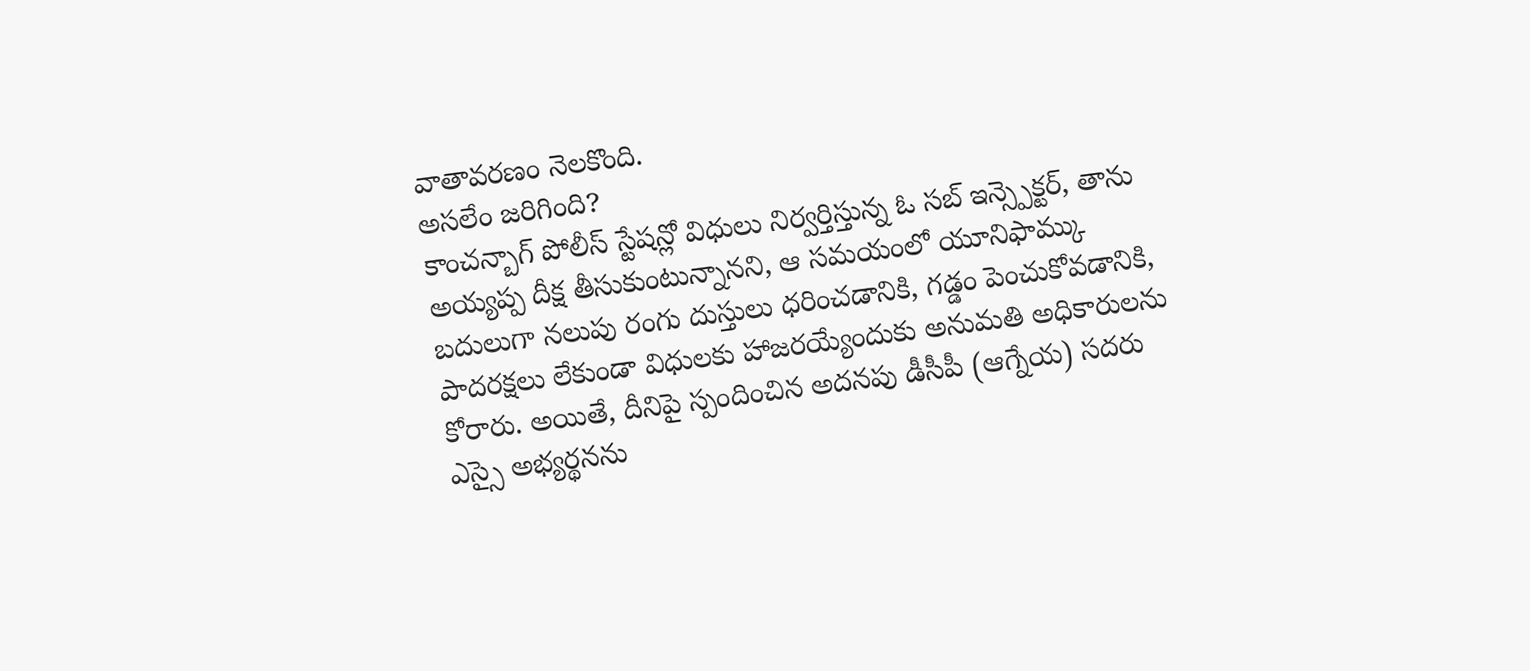వాతావరణం నెలకొంది.
అసలేం జరిగింది?
కాంచన్బాగ్ పోలీస్ స్టేషన్లో విధులు నిర్వర్తిస్తున్న ఓ సబ్ ఇన్స్పెక్టర్, తాను అయ్యప్ప దీక్ష తీసుకుంటున్నానని, ఆ సమయంలో యూనిఫామ్కు బదులుగా నలుపు రంగు దుస్తులు ధరించడానికి, గడ్డం పెంచుకోవడానికి, పాదరక్షలు లేకుండా విధులకు హాజరయ్యేందుకు అనుమతి అధికారులను కోరారు. అయితే, దీనిపై స్పందించిన అదనపు డీసీపీ (ఆగ్నేయ) సదరు ఎస్సై అభ్యర్థనను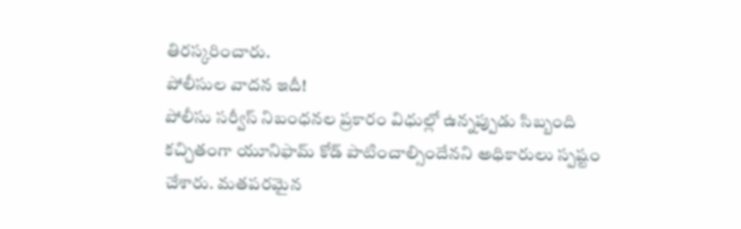తిరస్కరించారు.
పోలీసుల వాదన ఇదీ!
పోలీసు సర్వీస్ నిబంధనల ప్రకారం విధుల్లో ఉన్నప్పుడు సిబ్బంది కచ్చితంగా యూనిఫామ్ కోడ్ పాటించాల్సిందేనని అధికారులు స్పష్టం చేశారు. మతపరమైన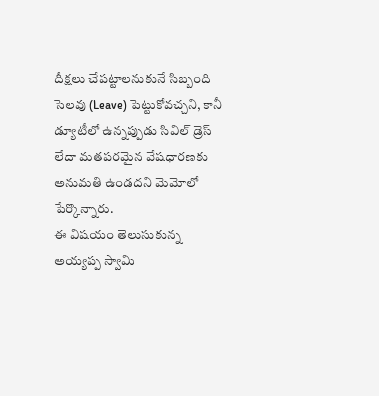దీక్షలు చేపట్టాలనుకునే సిబ్బంది సెలవు (Leave) పెట్టుకోవచ్చని, కానీ డ్యూటీలో ఉన్నప్పుడు సివిల్ డ్రెస్ లేదా మతపరమైన వేషధారణకు అనుమతి ఉండదని మెమోలో పేర్కొన్నారు.
ఈ విషయం తెలుసుకున్న అయ్యప్ప స్వామి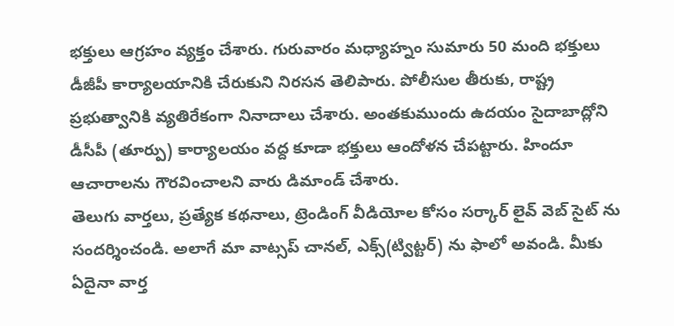భక్తులు ఆగ్రహం వ్యక్తం చేశారు. గురువారం మధ్యాహ్నం సుమారు 50 మంది భక్తులు డీజీపీ కార్యాలయానికి చేరుకుని నిరసన తెలిపారు. పోలీసుల తీరుకు, రాష్ట్ర ప్రభుత్వానికి వ్యతిరేకంగా నినాదాలు చేశారు. అంతకుముందు ఉదయం సైదాబాద్లోని డీసీపీ (తూర్పు) కార్యాలయం వద్ద కూడా భక్తులు ఆందోళన చేపట్టారు. హిందూ ఆచారాలను గౌరవించాలని వారు డిమాండ్ చేశారు.
తెలుగు వార్తలు, ప్రత్యేక కథనాలు, ట్రెండింగ్ వీడియోల కోసం సర్కార్ లైవ్ వెబ్ సైట్ ను సందర్శించండి. అలాగే మా వాట్సప్ చానల్, ఎక్స్(ట్విట్టర్) ను ఫాలో అవండి. మీకు ఏదైనా వార్త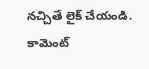నచ్చితే లైక్ చేయండి. కామెంట్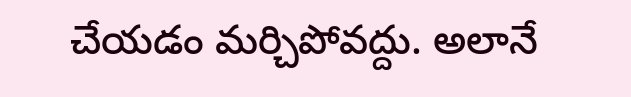చేయడం మర్చిపోవద్దు. అలానే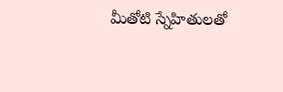మీతోటి స్నేహితులతో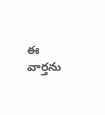ఈ వార్తను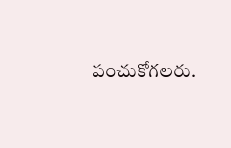పంచుకోగలరు.